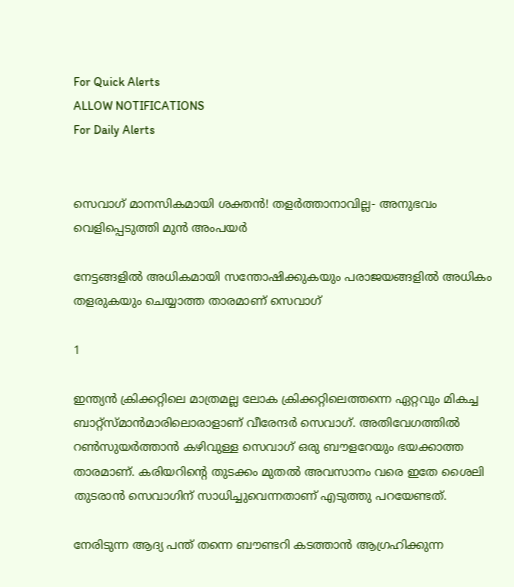For Quick Alerts
ALLOW NOTIFICATIONS
For Daily Alerts


സെവാഗ് മാനസികമായി ശക്തന്‍! തളര്‍ത്താനാവില്ല- അനുഭവം വെളിപ്പെടുത്തി മുന്‍ അംപയര്‍

നേട്ടങ്ങളില്‍ അധികമായി സന്തോഷിക്കുകയും പരാജയങ്ങളില്‍ അധികം തളരുകയും ചെയ്യാത്ത താരമാണ് സെവാഗ്

1

ഇന്ത്യന്‍ ക്രിക്കറ്റിലെ മാത്രമല്ല ലോക ക്രിക്കറ്റിലെത്തന്നെ ഏറ്റവും മികച്ച ബാറ്റ്‌സ്മാന്‍മാരിലൊരാളാണ് വീരേന്ദര്‍ സെവാഗ്. അതിവേഗത്തില്‍ റണ്‍സുയര്‍ത്താന്‍ കഴിവുള്ള സെവാഗ് ഒരു ബൗളറേയും ഭയക്കാത്ത താരമാണ്. കരിയറിന്റെ തുടക്കം മുതല്‍ അവസാനം വരെ ഇതേ ശൈലി തുടരാന്‍ സെവാഗിന് സാധിച്ചുവെന്നതാണ് എടുത്തു പറയേണ്ടത്.

നേരിടുന്ന ആദ്യ പന്ത് തന്നെ ബൗണ്ടറി കടത്താന്‍ ആഗ്രഹിക്കുന്ന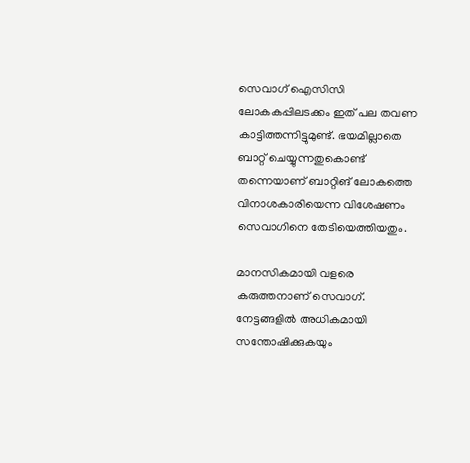സെവാഗ് ഐസിസി ലോകകപ്പിലടക്കം ഇത് പല തവണ കാട്ടിത്തന്നിട്ടുമുണ്ട്. ഭയമില്ലാതെ ബാറ്റ് ചെയ്യുന്നതുകൊണ്ട് തന്നെയാണ് ബാറ്റിങ് ലോകത്തെ വിനാശകാരിയെന്ന വിശേഷണം സെവാഗിനെ തേടിയെത്തിയതും.

മാനസികമായി വളരെ കരുത്തനാണ് സെവാഗ്. നേട്ടങ്ങളില്‍ അധികമായി സന്തോഷിക്കുകയും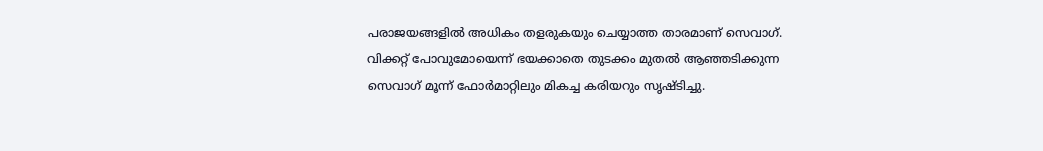പരാജയങ്ങളില്‍ അധികം തളരുകയും ചെയ്യാത്ത താരമാണ് സെവാഗ്. വിക്കറ്റ് പോവുമോയെന്ന് ഭയക്കാതെ തുടക്കം മുതല്‍ ആഞ്ഞടിക്കുന്ന സെവാഗ് മൂന്ന് ഫോര്‍മാറ്റിലും മികച്ച കരിയറും സൃഷ്ടിച്ചു.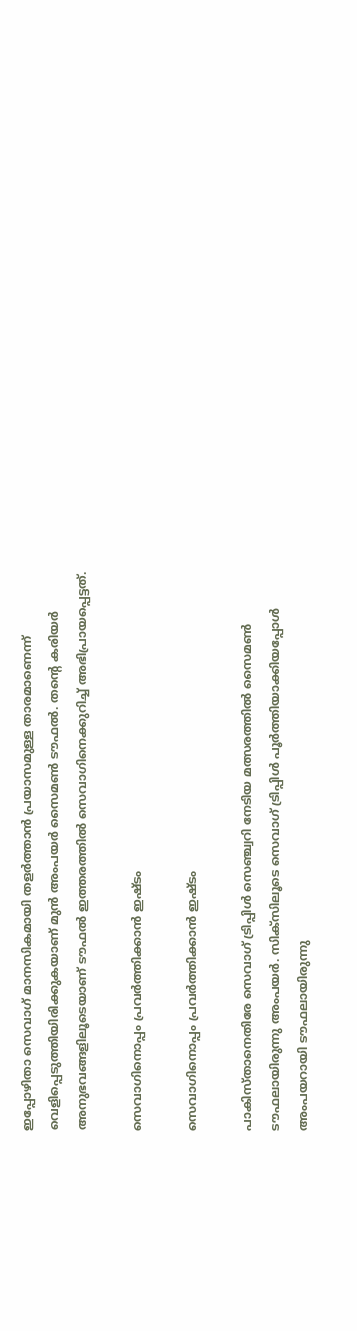ഇപ്പോഴിതാ സെവാഗ് മാനസികമായി തളര്‍ത്താന്‍ പ്രയാസമുള്ള താരമാണെന്ന് വെളിപ്പെടുത്തിയിരിക്കുകയാണ് മുന്‍ അംപയര്‍ സൈമണ്‍ ടൗഫല്‍. തന്റെ കരിയര്‍ അനുഭവങ്ങളിലൂടെയാണ് ടൗഫല്‍ ഇത്തരത്തില്‍ സെവാഗിനെക്കുറിച്ച് അഭിപ്രായപ്പെട്ടത്.

സെവാഗിനൊപ്പം പ്രവര്‍ത്തിക്കാന്‍ ഇഷ്ടം

സെവാഗിനൊപ്പം പ്രവര്‍ത്തിക്കാന്‍ ഇഷ്ടം

പാകിസ്താനെതിരേ സെവാഗ് ട്രിപ്പിള്‍ സെഞ്ച്വറി നേടിയ മത്സരത്തില്‍ സൈമണ്‍ ടൗഫലായിരുന്നു അംപയര്‍. സിക്‌സിലൂടെ സെവാഗ് ട്രിപ്പിള്‍ പൂര്‍ത്തിയാക്കിയപ്പോള്‍ അംപയറായി ടൗഫലായിരുന്നു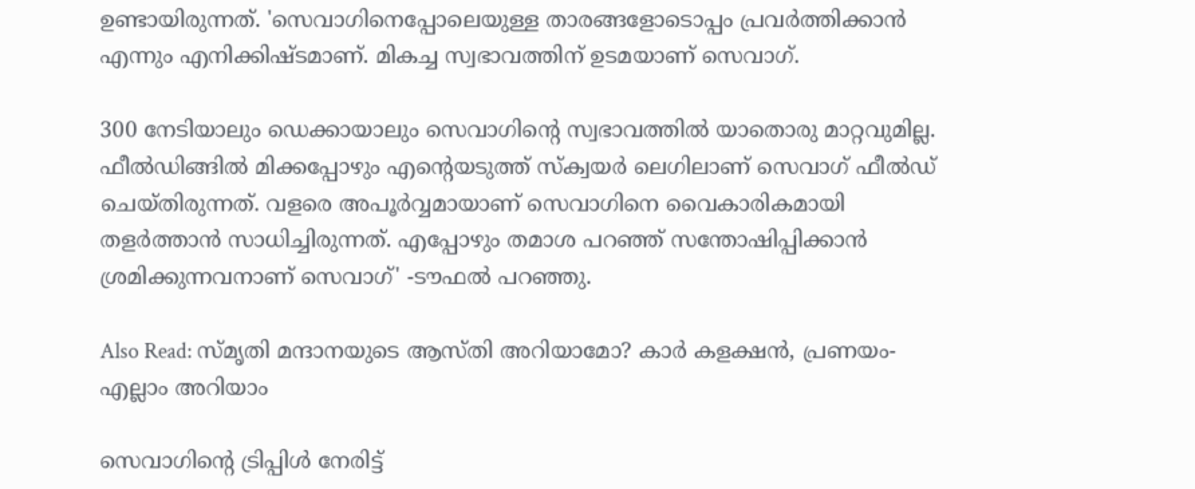ഉണ്ടായിരുന്നത്. 'സെവാഗിനെപ്പോലെയുള്ള താരങ്ങളോടൊപ്പം പ്രവര്‍ത്തിക്കാന്‍ എന്നും എനിക്കിഷ്ടമാണ്. മികച്ച സ്വഭാവത്തിന് ഉടമയാണ് സെവാഗ്.

300 നേടിയാലും ഡെക്കായാലും സെവാഗിന്റെ സ്വഭാവത്തില്‍ യാതൊരു മാറ്റവുമില്ല. ഫീല്‍ഡിങ്ങില്‍ മിക്കപ്പോഴും എന്റെയടുത്ത് സ്‌ക്വയര്‍ ലെഗിലാണ് സെവാഗ് ഫീല്‍ഡ് ചെയ്തിരുന്നത്. വളരെ അപൂര്‍വ്വമായാണ് സെവാഗിനെ വൈകാരികമായി തളര്‍ത്താന്‍ സാധിച്ചിരുന്നത്. എപ്പോഴും തമാശ പറഞ്ഞ് സന്തോഷിപ്പിക്കാന്‍ ശ്രമിക്കുന്നവനാണ് സെവാഗ്' -ടൗഫല്‍ പറഞ്ഞു.

Also Read: സ്മൃതി മന്ദാനയുടെ ആസ്തി അറിയാമോ? കാര്‍ കളക്ഷന്‍, പ്രണയം- എല്ലാം അറിയാം

സെവാഗിന്റെ ട്രിപ്പിള്‍ നേരിട്ട്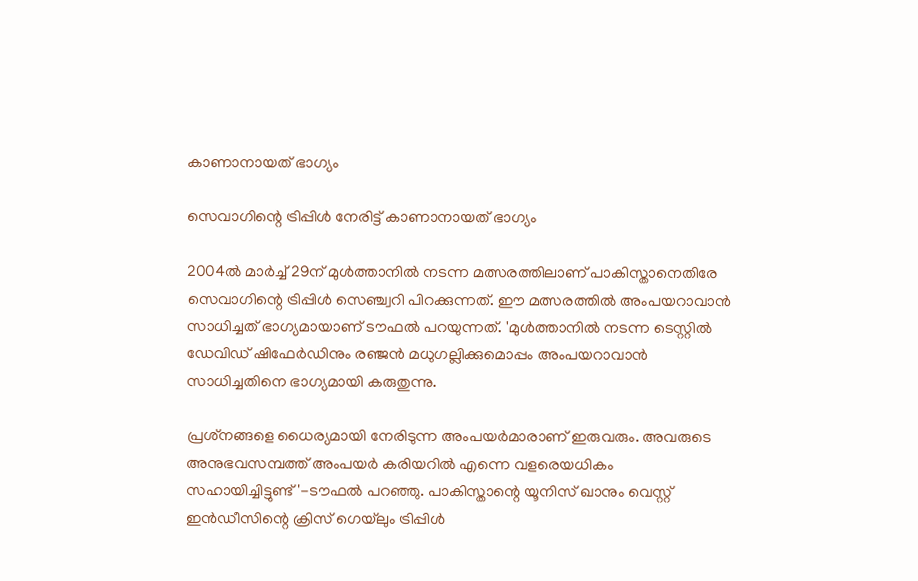കാണാനായത് ഭാഗ്യം

സെവാഗിന്റെ ട്രിപ്പിള്‍ നേരിട്ട് കാണാനായത് ഭാഗ്യം

2004ല്‍ മാര്‍ച്ച് 29ന് മുള്‍ത്താനില്‍ നടന്ന മത്സരത്തിലാണ് പാകിസ്താനെതിരേ സെവാഗിന്റെ ട്രിപ്പിള്‍ സെഞ്ച്വറി പിറക്കുന്നത്. ഈ മത്സരത്തില്‍ അംപയറാവാന്‍ സാധിച്ചത് ഭാഗ്യമായാണ് ടൗഫല്‍ പറയുന്നത്. 'മുള്‍ത്താനില്‍ നടന്ന ടെസ്റ്റില്‍ ഡേവിഡ് ഷിഫേര്‍ഡിനും രഞ്ജന്‍ മധുഗല്ലിക്കുമൊപ്പം അംപയറാവാന്‍ സാധിച്ചതിനെ ഭാഗ്യമായി കരുതുന്നു.

പ്രശ്‌നങ്ങളെ ധൈര്യമായി നേരിടുന്ന അംപയര്‍മാരാണ് ഇരുവരും. അവരുടെ അനുഭവസമ്പത്ത് അംപയര്‍ കരിയറില്‍ എന്നെ വളരെയധികം സഹായിച്ചിട്ടുണ്ട്'-ടൗഫല്‍ പറഞ്ഞു. പാകിസ്താന്റെ യൂനിസ് ഖാനും വെസ്റ്റ് ഇന്‍ഡീസിന്റെ ക്രിസ് ഗെയ്‌ലും ട്രിപ്പിള്‍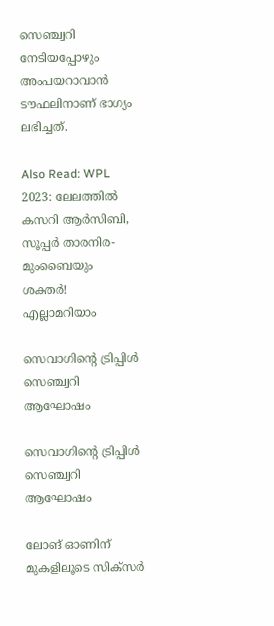സെഞ്ച്വറി നേടിയപ്പോഴും അംപയറാവാന്‍ ടൗഫലിനാണ് ഭാഗ്യം ലഭിച്ചത്.

Also Read: WPL 2023: ലേലത്തില്‍ കസറി ആര്‍സിബി, സൂപ്പര്‍ താരനിര- മുംബൈയും ശക്തര്‍! എല്ലാമറിയാം

സെവാഗിന്റെ ട്രിപ്പിള്‍ സെഞ്ച്വറി ആഘോഷം

സെവാഗിന്റെ ട്രിപ്പിള്‍ സെഞ്ച്വറി ആഘോഷം

ലോങ് ഓണിന് മുകളിലൂടെ സിക്‌സര്‍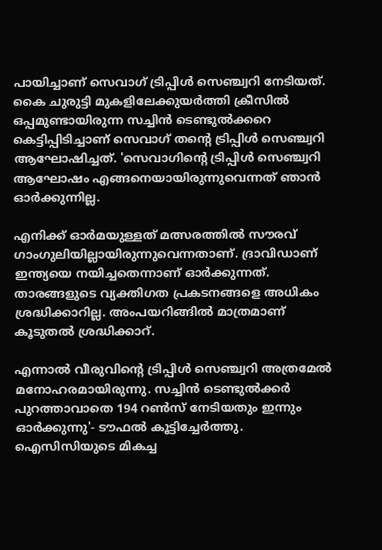പായിച്ചാണ് സെവാഗ് ട്രിപ്പിള്‍ സെഞ്ച്വറി നേടിയത്. കൈ ചുരുട്ടി മുകളിലേക്കുയര്‍ത്തി ക്രീസില്‍ ഒപ്പമുണ്ടായിരുന്ന സച്ചിന്‍ ടെണ്ടുല്‍ക്കറെ കെട്ടിപ്പിടിച്ചാണ് സെവാഗ് തന്റെ ട്രിപ്പിള്‍ സെഞ്ച്വറി ആഘോഷിച്ചത്. 'സെവാഗിന്റെ ട്രിപ്പിള്‍ സെഞ്ച്വറി ആഘോഷം എങ്ങനെയായിരുന്നുവെന്നത് ഞാന്‍ ഓര്‍ക്കുന്നില്ല.

എനിക്ക് ഓര്‍മയുള്ളത് മത്സരത്തില്‍ സൗരവ് ഗാംഗുലിയില്ലായിരുന്നുവെന്നതാണ്. ദ്രാവിഡാണ് ഇന്ത്യയെ നയിച്ചതെന്നാണ് ഓര്‍ക്കുന്നത്. താരങ്ങളുടെ വ്യക്തിഗത പ്രകടനങ്ങളെ അധികം ശ്രദ്ധിക്കാറില്ല. അംപയറിങ്ങില്‍ മാത്രമാണ് കൂടുതല്‍ ശ്രദ്ധിക്കാറ്.

എന്നാല്‍ വീരുവിന്റെ ട്രിപ്പിള്‍ സെഞ്ച്വറി അത്രമേല്‍ മനോഹരമായിരുന്നു. സച്ചിന്‍ ടെണ്ടുല്‍ക്കര്‍ പുറത്താവാതെ 194 റണ്‍സ് നേടിയതും ഇന്നും ഓര്‍ക്കുന്നു'- ടൗഫല്‍ കൂട്ടിച്ചേര്‍ത്തു. ഐസിസിയുടെ മികച്ച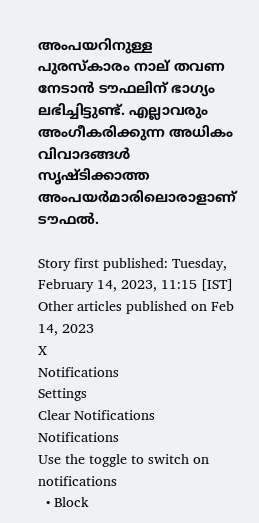അംപയറിനുള്ള പുരസ്‌കാരം നാല് തവണ നേടാന്‍ ടൗഫലിന് ഭാഗ്യം ലഭിച്ചിട്ടുണ്ട്. എല്ലാവരും അംഗീകരിക്കുന്ന അധികം വിവാദങ്ങള്‍ സൃഷ്ടിക്കാത്ത അംപയര്‍മാരിലൊരാളാണ് ടൗഫല്‍.

Story first published: Tuesday, February 14, 2023, 11:15 [IST]
Other articles published on Feb 14, 2023
X
Notifications
Settings
Clear Notifications
Notifications
Use the toggle to switch on notifications
  • Block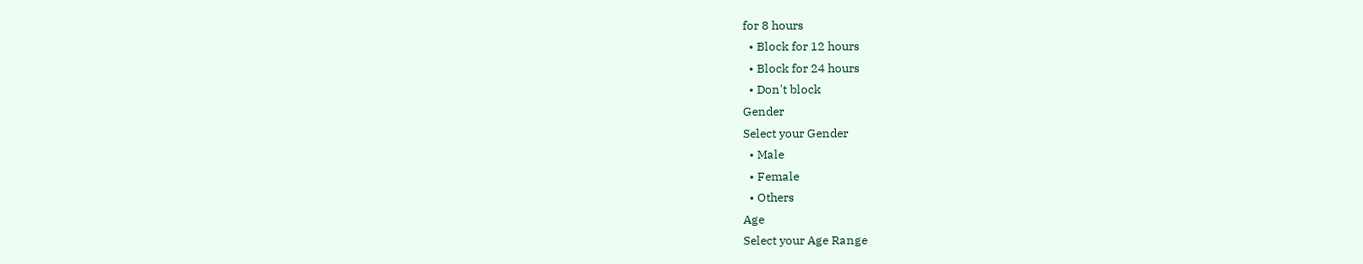for 8 hours
  • Block for 12 hours
  • Block for 24 hours
  • Don't block
Gender
Select your Gender
  • Male
  • Female
  • Others
Age
Select your Age Range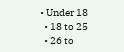• Under 18
  • 18 to 25
  • 26 to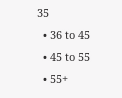35
  • 36 to 45
  • 45 to 55
  • 55+